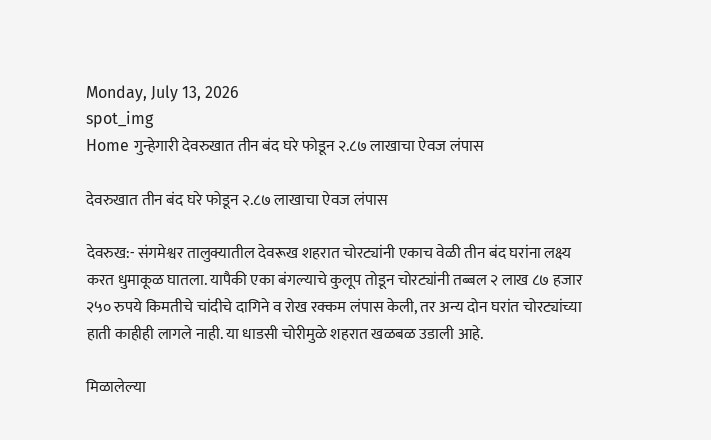Monday, July 13, 2026
spot_img
Home गुन्हेगारी देवरुखात तीन बंद घरे फोडून २.८७ लाखाचा ऐवज लंपास

देवरुखात तीन बंद घरे फोडून २.८७ लाखाचा ऐवज लंपास

देवरुख:- संगमेश्वर तालुक्यातील देवरूख शहरात चोरट्यांनी एकाच वेळी तीन बंद घरांना लक्ष्य करत धुमाकूळ घातला. यापैकी एका बंगल्याचे कुलूप तोडून चोरट्यांनी तब्बल २ लाख ८७ हजार २५० रुपये किमतीचे चांदीचे दागिने व रोख रक्कम लंपास केली, तर अन्य दोन घरांत चोरट्यांच्या हाती काहीही लागले नाही. या धाडसी चोरीमुळे शहरात खळबळ उडाली आहे.

मिळालेल्या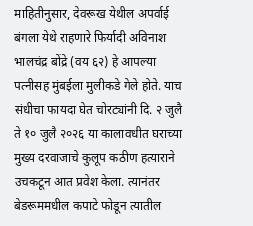माहितीनुसार, देवरूख येथील अपर्वाई बंगला येथे राहणारे फिर्यादी अविनाश भालचंद्र बोंद्रे (वय ६२) हे आपल्या पत्नीसह मुंबईला मुलीकडे गेले होते. याच संधीचा फायदा घेत चोरट्यांनी दि. २ जुलै ते १० जुलै २०२६ या कालावधीत घराच्या मुख्य दरवाजाचे कुलूप कठीण हत्याराने उचकटून आत प्रवेश केला. त्यानंतर बेडरूममधील कपाटे फोडून त्यातील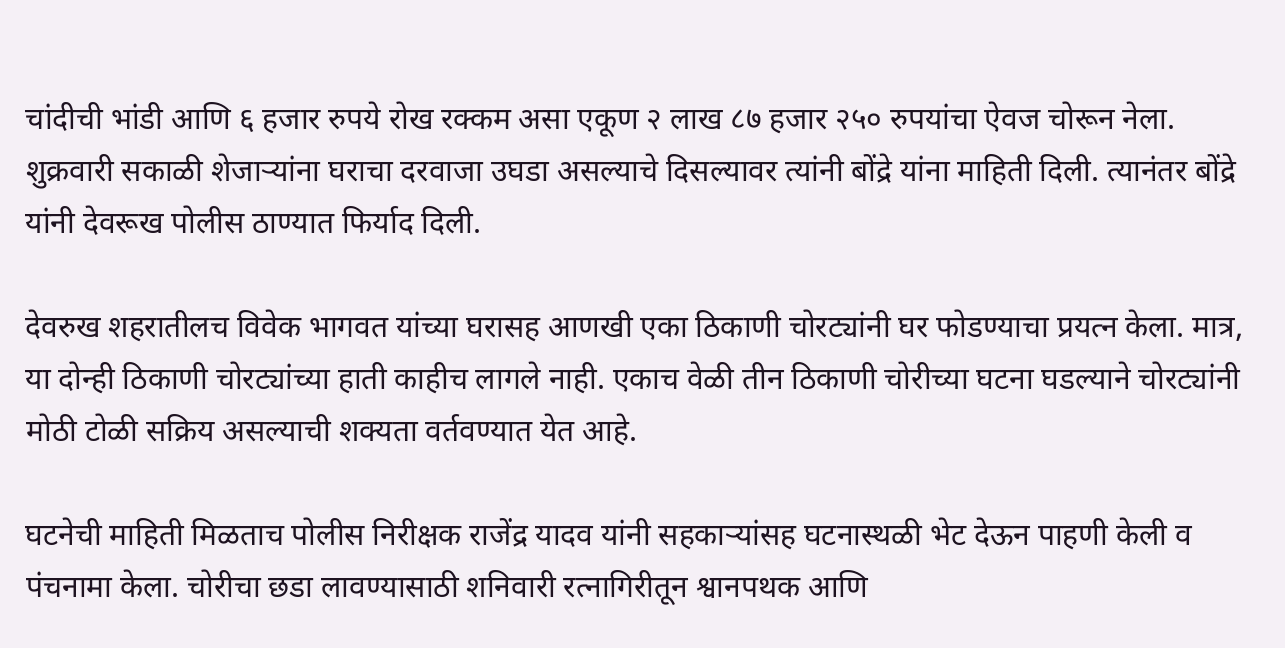चांदीची भांडी आणि ६ हजार रुपये रोख रक्कम असा एकूण २ लाख ८७ हजार २५० रुपयांचा ऐवज चोरून नेला. शुक्रवारी सकाळी शेजाऱ्यांना घराचा दरवाजा उघडा असल्याचे दिसल्यावर त्यांनी बोंद्रे यांना माहिती दिली. त्यानंतर बोंद्रे यांनी देवरूख पोलीस ठाण्यात फिर्याद दिली.

देवरुख शहरातीलच विवेक भागवत यांच्या घरासह आणखी एका ठिकाणी चोरट्यांनी घर फोडण्याचा प्रयत्न केला. मात्र, या दोन्ही ठिकाणी चोरट्यांच्या हाती काहीच लागले नाही. एकाच वेळी तीन ठिकाणी चोरीच्या घटना घडल्याने चोरट्यांनी मोठी टोळी सक्रिय असल्याची शक्यता वर्तवण्यात येत आहे.

घटनेची माहिती मिळताच पोलीस निरीक्षक राजेंद्र यादव यांनी सहकाऱ्यांसह घटनास्थळी भेट देऊन पाहणी केली व पंचनामा केला. चोरीचा छडा लावण्यासाठी शनिवारी रत्नागिरीतून श्वानपथक आणि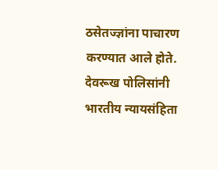ठसेतज्ज्ञांना पाचारण करण्यात आले होते. देवरूख पोलिसांनी भारतीय न्यायसंहिता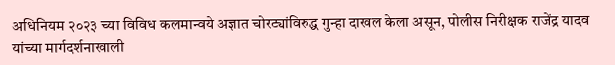अधिनियम २०२३ च्या विविध कलमान्वये अज्ञात चोरट्यांविरुद्ध गुन्हा दाखल केला असून, पोलीस निरीक्षक राजेंद्र यादव यांच्या मार्गदर्शनाखाली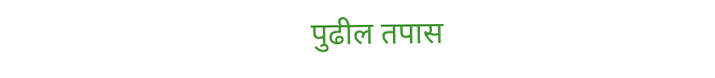पुढील तपास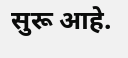सुरू आहे.